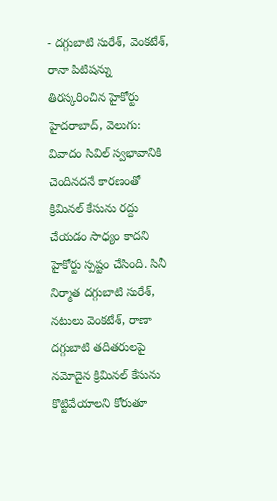- దగ్గుబాటి సురేశ్, వెంకటేశ్, రానా పిటిషన్ను తిరస్కరించిన హైకోర్టు
హైదరాబాద్, వెలుగు: వివాదం సివిల్ స్వభావానికి చెందినదనే కారణంతో క్రిమినల్ కేసును రద్దు చేయడం సాధ్యం కాదని హైకోర్టు స్పష్టం చేసింది. సినీ నిర్మాత దగ్గుబాటి సురేశ్, నటులు వెంకటేశ్, రాణా దగ్గుబాటి తదితరులపై నమోదైన క్రిమినల్ కేసును కొట్టివేయాలని కోరుతూ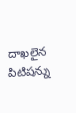దాఖలైన పిటిషన్ను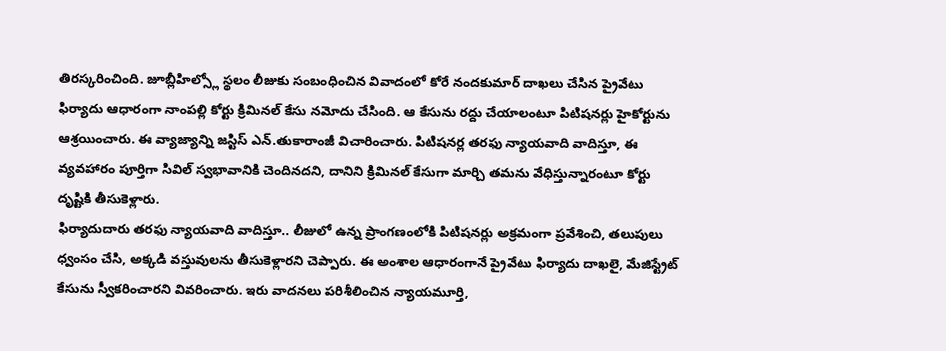తిరస్కరించింది. జూబ్లీహిల్స్లో స్థలం లీజుకు సంబంధించిన వివాదంలో కోరే నందకుమార్ దాఖలు చేసిన ప్రైవేటు ఫిర్యాదు ఆధారంగా నాంపల్లి కోర్టు క్రిమినల్ కేసు నమోదు చేసింది. ఆ కేసును రద్దు చేయాలంటూ పిటిషనర్లు హైకోర్టును ఆశ్రయించారు. ఈ వ్యాజ్యాన్ని జస్టిస్ ఎన్.తుకారాంజీ విచారించారు. పిటిషనర్ల తరఫు న్యాయవాది వాదిస్తూ, ఈ వ్యవహారం పూర్తిగా సివిల్ స్వభావానికి చెందినదని, దానిని క్రిమినల్ కేసుగా మార్చి తమను వేధిస్తున్నారంటూ కోర్టు దృష్టికి తీసుకెళ్లారు.
ఫిర్యాదుదారు తరఫు న్యాయవాది వాదిస్తూ.. లీజులో ఉన్న ప్రాంగణంలోకి పిటిషనర్లు అక్రమంగా ప్రవేశించి, తలుపులు ధ్వంసం చేసి, అక్కడి వస్తువులను తీసుకెళ్లారని చెప్పారు. ఈ అంశాల ఆధారంగానే ప్రైవేటు ఫిర్యాదు దాఖలై, మేజిస్ట్రేట్ కేసును స్వీకరించారని వివరించారు. ఇరు వాదనలు పరిశీలించిన న్యాయమూర్తి,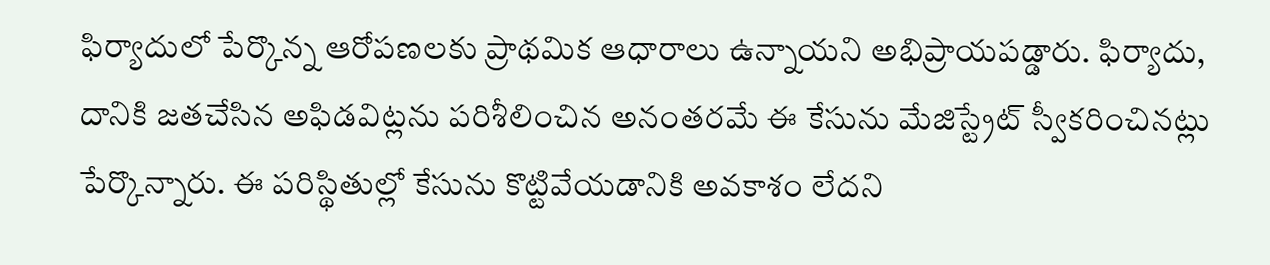ఫిర్యాదులో పేర్కొన్న ఆరోపణలకు ప్రాథమిక ఆధారాలు ఉన్నాయని అభిప్రాయపడ్డారు. ఫిర్యాదు, దానికి జతచేసిన అఫిడవిట్లను పరిశీలించిన అనంతరమే ఈ కేసును మేజిస్ట్రేట్ స్వీకరించినట్లు పేర్కొన్నారు. ఈ పరిస్థితుల్లో కేసును కొట్టివేయడానికి అవకాశం లేదని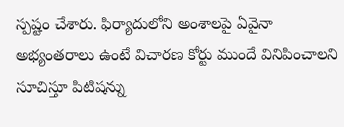స్పష్టం చేశారు. ఫిర్యాదులోని అంశాలపై ఏవైనా అభ్యంతరాలు ఉంటే విచారణ కోర్టు ముందే వినిపించాలని సూచిస్తూ పిటిషన్ను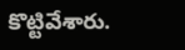కొట్టివేశారు.